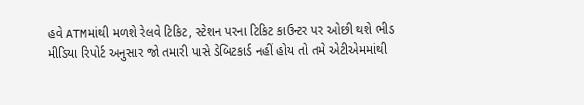હવે ATMમાંથી મળશે રેલવે ટિકિટ, સ્ટેશન પરના ટિકિટ કાઉન્ટર પર ઓછી થશે ભીડ
મીડિયા રિપોર્ટ અનુસાર જો તમારી પાસે ડેબિટકાર્ડ નહીં હોય તો તમે એટીએમમાંથી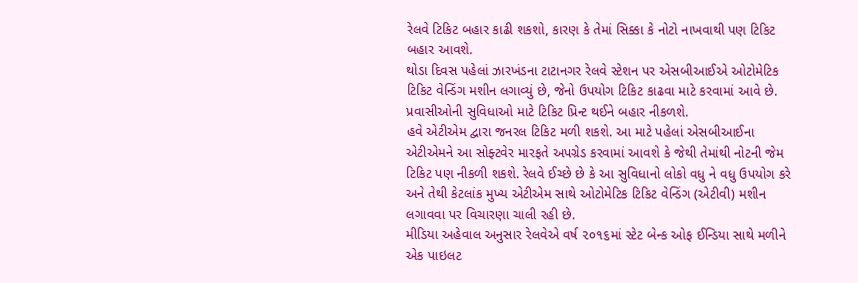રેલવે ટિકિટ બહાર કાઢી શકશો, કારણ કે તેમાં સિક્કા કે નોટો નાખવાથી પણ ટિકિટ બહાર આવશે.
થોડા દિવસ પહેલાં ઝારખંડના ટાટાનગર રેલવે સ્ટેશન પર એસબીઆઈએ ઓટોમેટિક ટિકિટ વેન્ડિંગ મશીન લગાવ્યું છે, જેનો ઉપયોગ ટિકિટ કાઢવા માટે કરવામાં આવે છે. પ્રવાસીઓની સુવિધાઓ માટે ટિકિટ પ્રિન્ટ થઈને બહાર નીકળશે.
હવે એટીએમ દ્વારા જનરલ ટિકિટ મળી શકશે. આ માટે પહેલાં એસબીઆઈના એટીએમને આ સોફ્ટવેર મારફતે અપગ્રેડ કરવામાં આવશે કે જેથી તેમાંથી નોટની જેમ ટિકિટ પણ નીકળી શકશે. રેલવે ઈચ્છે છે કે આ સુવિધાનો લોકો વધુ ને વધુ ઉપયોગ કરે અને તેથી કેટલાંક મુખ્ય એટીએમ સાથે ઓટોમેટિક ટિકિટ વેન્ડિંગ (એટીવી) મશીન લગાવવા પર વિચારણા ચાલી રહી છે.
મીડિયા અહેવાલ અનુસાર રેલવેએ વર્ષ ૨૦૧૬માં સ્ટેટ બેન્ક ઓફ ઈન્ડિયા સાથે મળીને એક પાઇલટ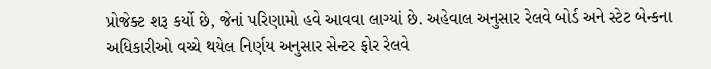પ્રોજેક્ટ શરૂ કર્યો છે, જેનાં પરિણામો હવે આવવા લાગ્યાં છે. અહેવાલ અનુસાર રેલવે બોર્ડ અને સ્ટેટ બેન્કના અધિકારીઓ વચ્ચે થયેલ નિર્ણય અનુસાર સેન્ટર ફોર રેલવે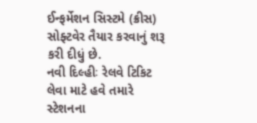ઈન્ફર્મેશન સિસ્ટમે (ક્રીસ) સોફ્ટવેર તૈયાર કરવાનું શરૂ કરી દીધું છે.
નવી દિલ્હીઃ રેલવે ટિકિટ લેવા માટે હવે તમારે સ્ટેશનના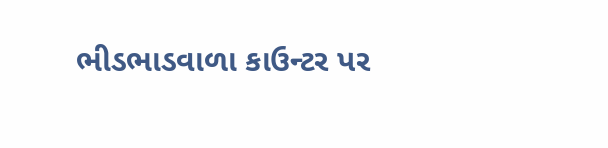ભીડભાડવાળા કાઉન્ટર પર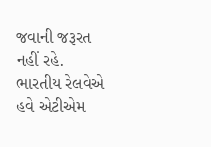જવાની જરૂરત નહીં રહે. ભારતીય રેલવેએ હવે એટીએમ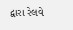દ્વારા રેલવે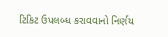ટિકિટ ઉપલબ્ધ કરાવવાનો નિર્ણય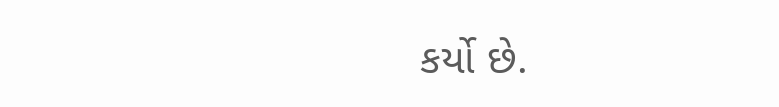કર્યો છે.